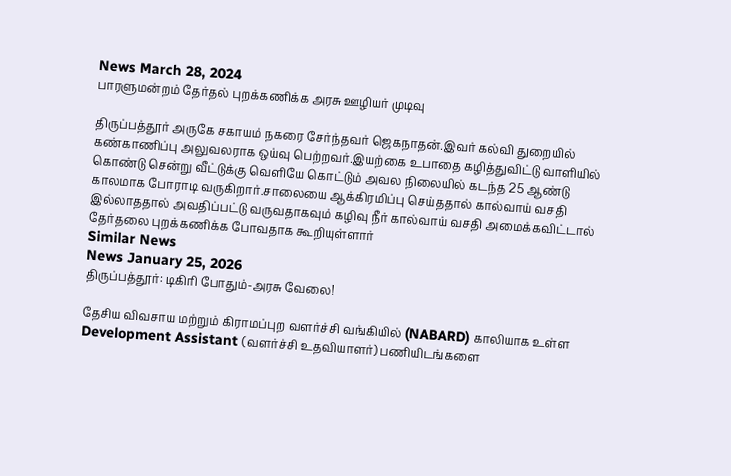News March 28, 2024
பாரளுமன்றம் தேர்தல் புறக்கணிக்க அரசு ஊழியர் முடிவு

திருப்பத்தூர் அருகே சகாயம் நகரை சேர்ந்தவர் ஜெகநாதன்.இவர் கல்வி துறையில் கண்காணிப்பு அலுவலராக ஒய்வு பெற்றவர்.இயற்கை உபாதை கழித்துவிட்டு வாளியில் கொண்டு சென்று வீட்டுக்கு வெளியே கொட்டும் அவல நிலையில் கடந்த 25 ஆண்டு காலமாக போராடி வருகிறார்.சாலையை ஆக்கிரமிப்பு செய்ததால் கால்வாய் வசதி இல்லாததால் அவதிப்பட்டு வருவதாகவும் கழிவு நீர் கால்வாய் வசதி அமைக்கவிட்டால் தேர்தலை புறக்கணிக்க போவதாக கூறியுள்ளார்
Similar News
News January 25, 2026
திருப்பத்தூர்: டிகிரி போதும்-அரசு வேலை!

தேசிய விவசாய மற்றும் கிராமப்புற வளர்ச்சி வங்கியில் (NABARD) காலியாக உள்ள Development Assistant (வளர்ச்சி உதவியாளர்) பணியிடங்களை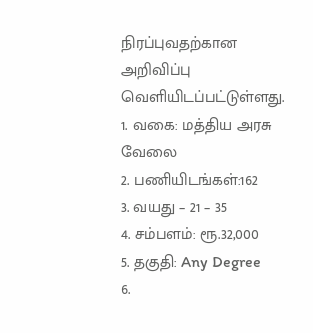நிரப்புவதற்கான அறிவிப்பு வெளியிடப்பட்டுள்ளது.
1. வகை: மத்திய அரசு வேலை
2. பணியிடங்கள்:162
3. வயது – 21 – 35
4. சம்பளம்: ரூ.32,000
5. தகுதி: Any Degree
6.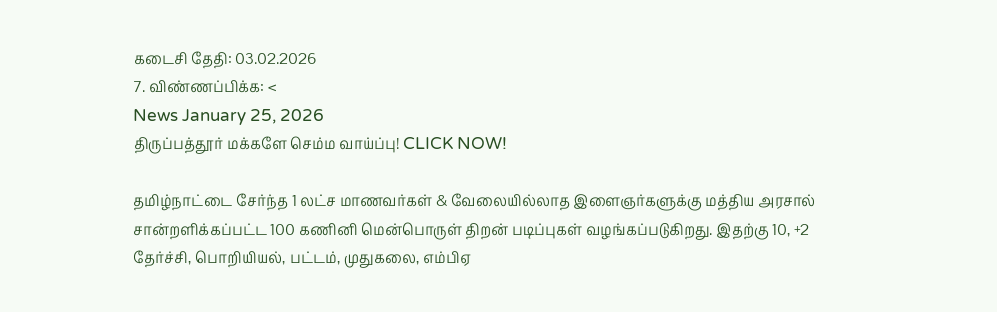கடைசி தேதி: 03.02.2026
7. விண்ணப்பிக்க: <
News January 25, 2026
திருப்பத்தூர் மக்களே செம்ம வாய்ப்பு! CLICK NOW!

தமிழ்நாட்டை சேர்ந்த 1 லட்ச மாணவர்கள் & வேலையில்லாத இளைஞர்களுக்கு மத்திய அரசால் சான்றளிக்கப்பட்ட 100 கணினி மென்பொருள் திறன் படிப்புகள் வழங்கப்படுகிறது. இதற்கு 10, +2 தேர்ச்சி, பொறியியல், பட்டம், முதுகலை, எம்பிஏ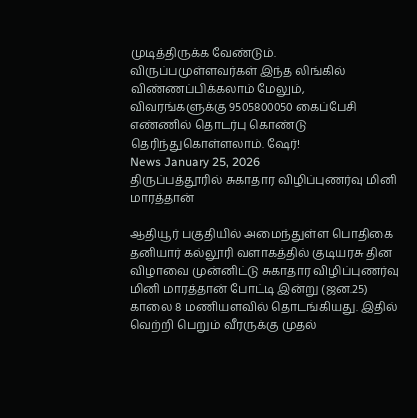முடித்திருக்க வேண்டும். விருப்பமுள்ளவர்கள் இந்த லிங்கில் விண்ணப்பிக்கலாம் மேலும், விவரங்களுக்கு 9505800050 கைப்பேசி எண்ணில் தொடர்பு கொண்டு தெரிந்துகொள்ளலாம். ஷேர்!
News January 25, 2026
திருப்பத்தூரில் சுகாதார விழிப்புணர்வு மினி மாரத்தான்

ஆதியூர் பகுதியில் அமைந்துள்ள பொதிகை தனியார் கல்லூரி வளாகத்தில் குடியரசு தின விழாவை முன்னிட்டு சுகாதார விழிப்புணர்வு மினி மாரத்தான் போட்டி இன்று (ஜன.25) காலை 8 மணியளவில் தொடங்கியது. இதில் வெற்றி பெறும் வீரருக்கு முதல்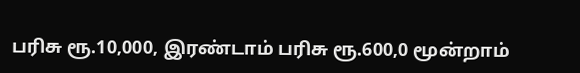பரிசு ரூ.10,000, இரண்டாம் பரிசு ரூ.600,0 மூன்றாம்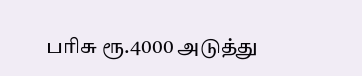பரிசு ரூ.4000 அடுத்து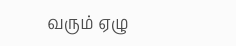வரும் ஏழு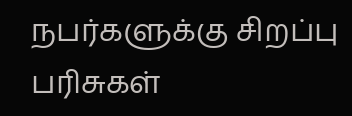நபர்களுக்கு சிறப்பு பரிசுகள்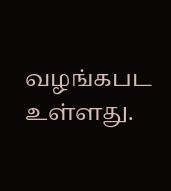வழங்கபட உள்ளது.